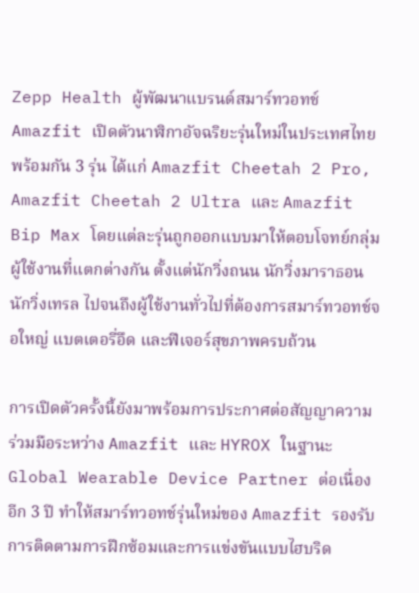Zepp Health ผู้พัฒนาแบรนด์สมาร์ทวอทช์ Amazfit เปิดตัวนาฬิกาอัจฉริยะรุ่นใหม่ในประเทศไทยพร้อมกัน 3 รุ่น ได้แก่ Amazfit Cheetah 2 Pro, Amazfit Cheetah 2 Ultra และ Amazfit Bip Max โดยแต่ละรุ่นถูกออกแบบมาให้ตอบโจทย์กลุ่มผู้ใช้งานที่แตกต่างกัน ตั้งแต่นักวิ่งถนน นักวิ่งมาราธอน นักวิ่งเทรล ไปจนถึงผู้ใช้งานทั่วไปที่ต้องการสมาร์ทวอทช์จอใหญ่ แบตเตอรี่อึด และฟีเจอร์สุขภาพครบถ้วน

การเปิดตัวครั้งนี้ยังมาพร้อมการประกาศต่อสัญญาความร่วมมือระหว่าง Amazfit และ HYROX ในฐานะ Global Wearable Device Partner ต่อเนื่องอีก 3 ปี ทำให้สมาร์ทวอทช์รุ่นใหม่ของ Amazfit รองรับการติดตามการฝึกซ้อมและการแข่งขันแบบไฮบริด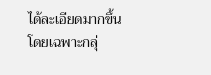ได้ละเอียดมากขึ้น โดยเฉพาะกลุ่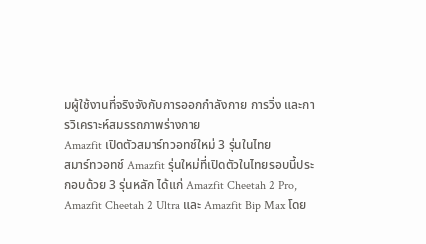มผู้ใช้งานที่จริงจังกับการออกกำลังกาย การวิ่ง และการวิเคราะห์สมรรถภาพร่างกาย
Amazfit เปิดตัวสมาร์ทวอทช์ใหม่ 3 รุ่นในไทย
สมาร์ทวอทช์ Amazfit รุ่นใหม่ที่เปิดตัวในไทยรอบนี้ประกอบด้วย 3 รุ่นหลัก ได้แก่ Amazfit Cheetah 2 Pro, Amazfit Cheetah 2 Ultra และ Amazfit Bip Max โดย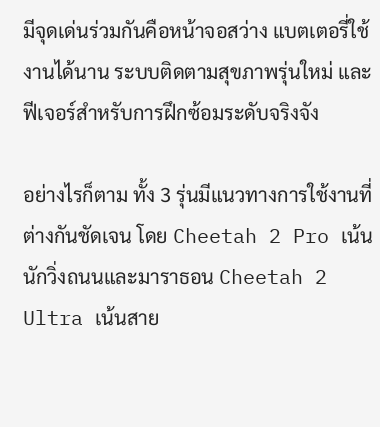มีจุดเด่นร่วมกันคือหน้าจอสว่าง แบตเตอรี่ใช้งานได้นาน ระบบติดตามสุขภาพรุ่นใหม่ และฟีเจอร์สำหรับการฝึกซ้อมระดับจริงจัง

อย่างไรก็ตาม ทั้ง 3 รุ่นมีแนวทางการใช้งานที่ต่างกันชัดเจน โดย Cheetah 2 Pro เน้นนักวิ่งถนนและมาราธอน Cheetah 2 Ultra เน้นสาย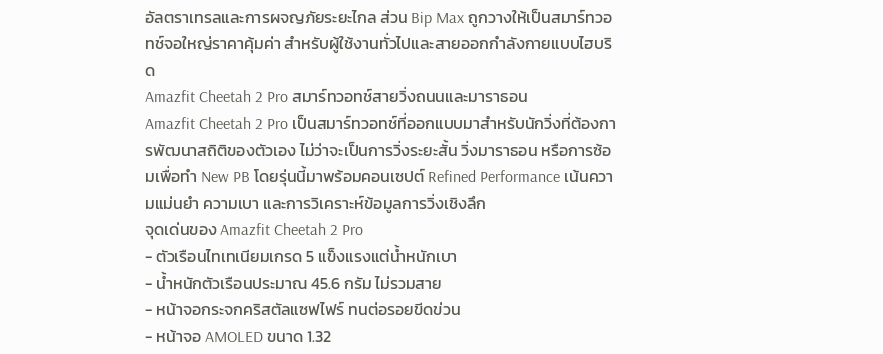อัลตราเทรลและการผจญภัยระยะไกล ส่วน Bip Max ถูกวางให้เป็นสมาร์ทวอทช์จอใหญ่ราคาคุ้มค่า สำหรับผู้ใช้งานทั่วไปและสายออกกำลังกายแบบไฮบริด
Amazfit Cheetah 2 Pro สมาร์ทวอทช์สายวิ่งถนนและมาราธอน
Amazfit Cheetah 2 Pro เป็นสมาร์ทวอทช์ที่ออกแบบมาสำหรับนักวิ่งที่ต้องการพัฒนาสถิติของตัวเอง ไม่ว่าจะเป็นการวิ่งระยะสั้น วิ่งมาราธอน หรือการซ้อมเพื่อทำ New PB โดยรุ่นนี้มาพร้อมคอนเซปต์ Refined Performance เน้นความแม่นยำ ความเบา และการวิเคราะห์ข้อมูลการวิ่งเชิงลึก
จุดเด่นของ Amazfit Cheetah 2 Pro
- ตัวเรือนไทเทเนียมเกรด 5 แข็งแรงแต่น้ำหนักเบา
- น้ำหนักตัวเรือนประมาณ 45.6 กรัม ไม่รวมสาย
- หน้าจอกระจกคริสตัลแซฟไฟร์ ทนต่อรอยขีดข่วน
- หน้าจอ AMOLED ขนาด 1.32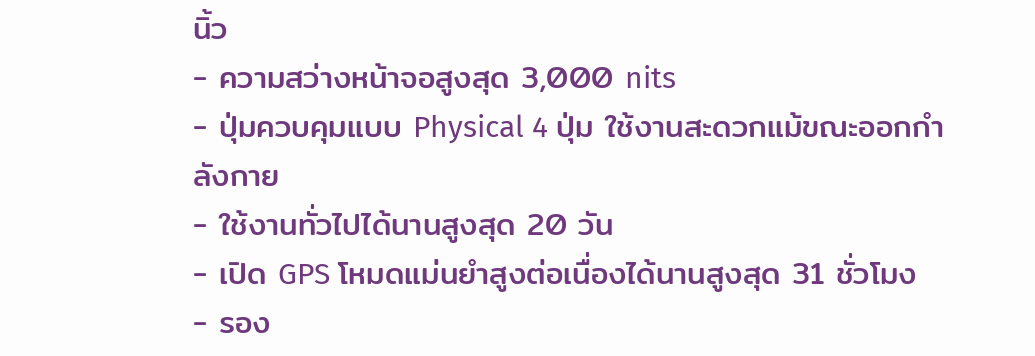นิ้ว
- ความสว่างหน้าจอสูงสุด 3,000 nits
- ปุ่มควบคุมแบบ Physical 4 ปุ่ม ใช้งานสะดวกแม้ขณะออกกำลังกาย
- ใช้งานทั่วไปได้นานสูงสุด 20 วัน
- เปิด GPS โหมดแม่นยำสูงต่อเนื่องได้นานสูงสุด 31 ชั่วโมง
- รอง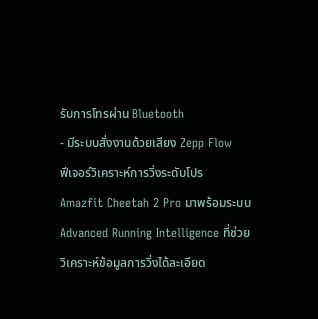รับการโทรผ่าน Bluetooth
- มีระบบสั่งงานด้วยเสียง Zepp Flow
ฟีเจอร์วิเคราะห์การวิ่งระดับโปร
Amazfit Cheetah 2 Pro มาพร้อมระบบ Advanced Running Intelligence ที่ช่วยวิเคราะห์ข้อมูลการวิ่งได้ละเอียด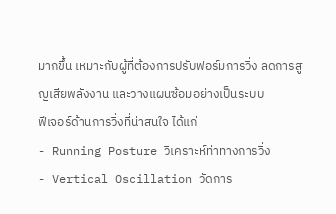มากขึ้น เหมาะกับผู้ที่ต้องการปรับฟอร์มการวิ่ง ลดการสูญเสียพลังงาน และวางแผนซ้อมอย่างเป็นระบบ
ฟีเจอร์ด้านการวิ่งที่น่าสนใจ ได้แก่
- Running Posture วิเคราะห์ท่าทางการวิ่ง
- Vertical Oscillation วัดการ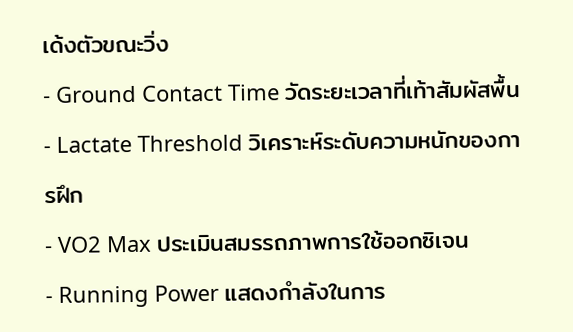เด้งตัวขณะวิ่ง
- Ground Contact Time วัดระยะเวลาที่เท้าสัมผัสพื้น
- Lactate Threshold วิเคราะห์ระดับความหนักของการฝึก
- VO2 Max ประเมินสมรรถภาพการใช้ออกซิเจน
- Running Power แสดงกำลังในการ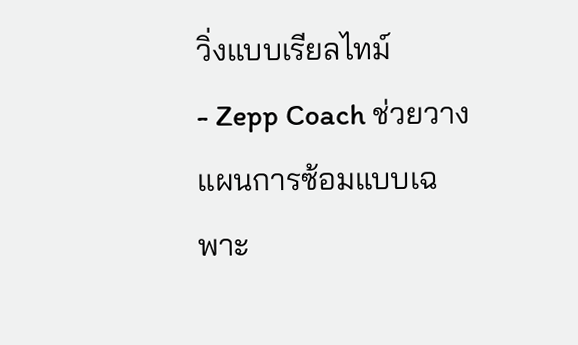วิ่งแบบเรียลไทม์
- Zepp Coach ช่วยวางแผนการซ้อมแบบเฉพาะ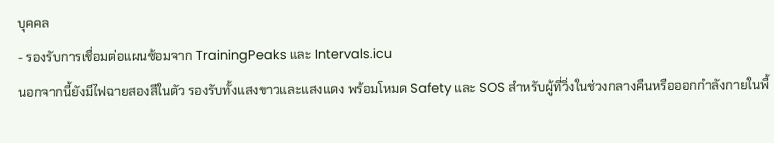บุคคล
- รองรับการเชื่อมต่อแผนซ้อมจาก TrainingPeaks และ Intervals.icu
นอกจากนี้ยังมีไฟฉายสองสีในตัว รองรับทั้งแสงขาวและแสงแดง พร้อมโหมด Safety และ SOS สำหรับผู้ที่วิ่งในช่วงกลางคืนหรือออกกำลังกายในพื้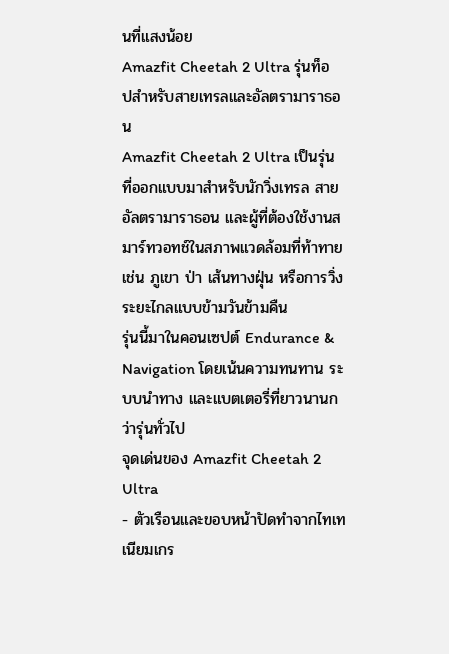นที่แสงน้อย
Amazfit Cheetah 2 Ultra รุ่นท็อปสำหรับสายเทรลและอัลตรามาราธอน
Amazfit Cheetah 2 Ultra เป็นรุ่นที่ออกแบบมาสำหรับนักวิ่งเทรล สายอัลตรามาราธอน และผู้ที่ต้องใช้งานสมาร์ทวอทช์ในสภาพแวดล้อมที่ท้าทาย เช่น ภูเขา ป่า เส้นทางฝุ่น หรือการวิ่งระยะไกลแบบข้ามวันข้ามคืน
รุ่นนี้มาในคอนเซปต์ Endurance & Navigation โดยเน้นความทนทาน ระบบนำทาง และแบตเตอรี่ที่ยาวนานกว่ารุ่นทั่วไป
จุดเด่นของ Amazfit Cheetah 2 Ultra
- ตัวเรือนและขอบหน้าปัดทำจากไทเทเนียมเกร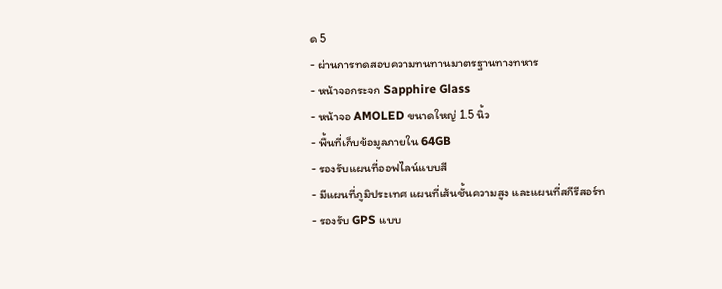ด 5
- ผ่านการทดสอบความทนทานมาตรฐานทางทหาร
- หน้าจอกระจก Sapphire Glass
- หน้าจอ AMOLED ขนาดใหญ่ 1.5 นิ้ว
- พื้นที่เก็บข้อมูลภายใน 64GB
- รองรับแผนที่ออฟไลน์แบบสี
- มีแผนที่ภูมิประเทศ แผนที่เส้นชั้นความสูง และแผนที่สกีรีสอร์ท
- รองรับ GPS แบบ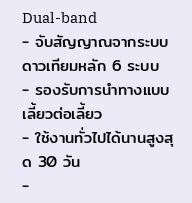Dual-band
- จับสัญญาณจากระบบดาวเทียมหลัก 6 ระบบ
- รองรับการนำทางแบบเลี้ยวต่อเลี้ยว
- ใช้งานทั่วไปได้นานสูงสุด 30 วัน
-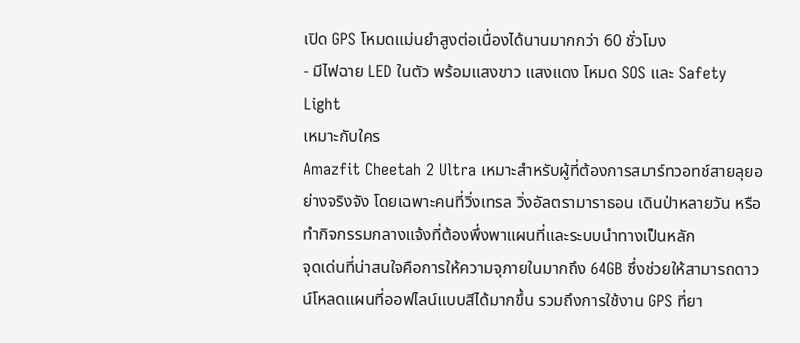เปิด GPS โหมดแม่นยำสูงต่อเนื่องได้นานมากกว่า 60 ชั่วโมง
- มีไฟฉาย LED ในตัว พร้อมแสงขาว แสงแดง โหมด SOS และ Safety Light
เหมาะกับใคร
Amazfit Cheetah 2 Ultra เหมาะสำหรับผู้ที่ต้องการสมาร์ทวอทช์สายลุยอย่างจริงจัง โดยเฉพาะคนที่วิ่งเทรล วิ่งอัลตรามาราธอน เดินป่าหลายวัน หรือทำกิจกรรมกลางแจ้งที่ต้องพึ่งพาแผนที่และระบบนำทางเป็นหลัก
จุดเด่นที่น่าสนใจคือการให้ความจุภายในมากถึง 64GB ซึ่งช่วยให้สามารถดาวน์โหลดแผนที่ออฟไลน์แบบสีได้มากขึ้น รวมถึงการใช้งาน GPS ที่ยา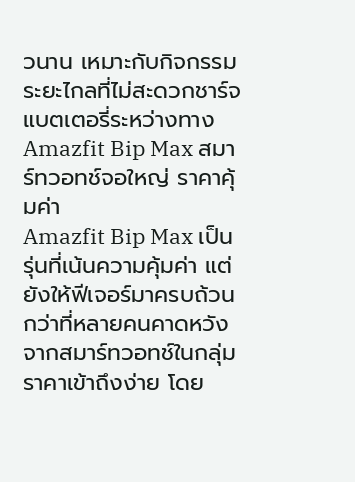วนาน เหมาะกับกิจกรรมระยะไกลที่ไม่สะดวกชาร์จแบตเตอรี่ระหว่างทาง
Amazfit Bip Max สมาร์ทวอทช์จอใหญ่ ราคาคุ้มค่า
Amazfit Bip Max เป็นรุ่นที่เน้นความคุ้มค่า แต่ยังให้ฟีเจอร์มาครบถ้วนกว่าที่หลายคนคาดหวังจากสมาร์ทวอทช์ในกลุ่มราคาเข้าถึงง่าย โดย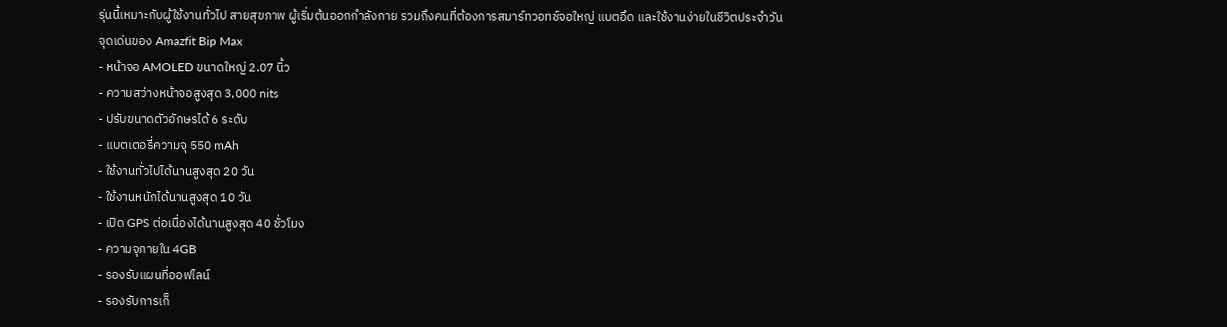รุ่นนี้เหมาะกับผู้ใช้งานทั่วไป สายสุขภาพ ผู้เริ่มต้นออกกำลังกาย รวมถึงคนที่ต้องการสมาร์ทวอทช์จอใหญ่ แบตอึด และใช้งานง่ายในชีวิตประจำวัน
จุดเด่นของ Amazfit Bip Max
- หน้าจอ AMOLED ขนาดใหญ่ 2.07 นิ้ว
- ความสว่างหน้าจอสูงสุด 3,000 nits
- ปรับขนาดตัวอักษรได้ 6 ระดับ
- แบตเตอรี่ความจุ 550 mAh
- ใช้งานทั่วไปได้นานสูงสุด 20 วัน
- ใช้งานหนักได้นานสูงสุด 10 วัน
- เปิด GPS ต่อเนื่องได้นานสูงสุด 40 ชั่วโมง
- ความจุภายใน 4GB
- รองรับแผนที่ออฟไลน์
- รองรับการเก็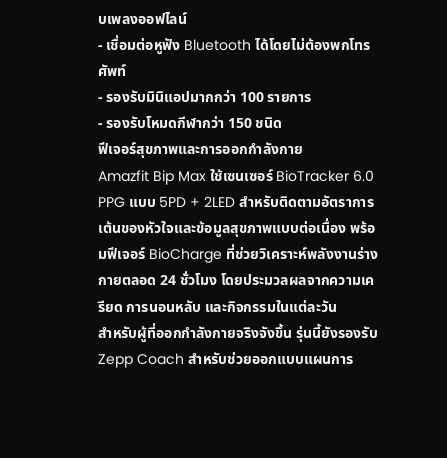บเพลงออฟไลน์
- เชื่อมต่อหูฟัง Bluetooth ได้โดยไม่ต้องพกโทรศัพท์
- รองรับมินิแอปมากกว่า 100 รายการ
- รองรับโหมดกีฬากว่า 150 ชนิด
ฟีเจอร์สุขภาพและการออกกำลังกาย
Amazfit Bip Max ใช้เซนเซอร์ BioTracker 6.0 PPG แบบ 5PD + 2LED สำหรับติดตามอัตราการเต้นของหัวใจและข้อมูลสุขภาพแบบต่อเนื่อง พร้อมฟีเจอร์ BioCharge ที่ช่วยวิเคราะห์พลังงานร่างกายตลอด 24 ชั่วโมง โดยประมวลผลจากความเครียด การนอนหลับ และกิจกรรมในแต่ละวัน
สำหรับผู้ที่ออกกำลังกายจริงจังขึ้น รุ่นนี้ยังรองรับ Zepp Coach สำหรับช่วยออกแบบแผนการ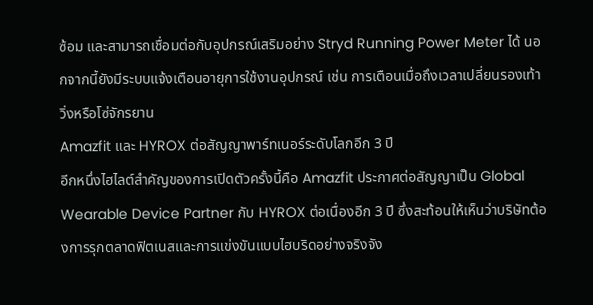ซ้อม และสามารถเชื่อมต่อกับอุปกรณ์เสริมอย่าง Stryd Running Power Meter ได้ นอกจากนี้ยังมีระบบแจ้งเตือนอายุการใช้งานอุปกรณ์ เช่น การเตือนเมื่อถึงเวลาเปลี่ยนรองเท้าวิ่งหรือโซ่จักรยาน
Amazfit และ HYROX ต่อสัญญาพาร์ทเนอร์ระดับโลกอีก 3 ปี
อีกหนึ่งไฮไลต์สำคัญของการเปิดตัวครั้งนี้คือ Amazfit ประกาศต่อสัญญาเป็น Global Wearable Device Partner กับ HYROX ต่อเนื่องอีก 3 ปี ซึ่งสะท้อนให้เห็นว่าบริษัทต้องการรุกตลาดฟิตเนสและการแข่งขันแบบไฮบริดอย่างจริงจัง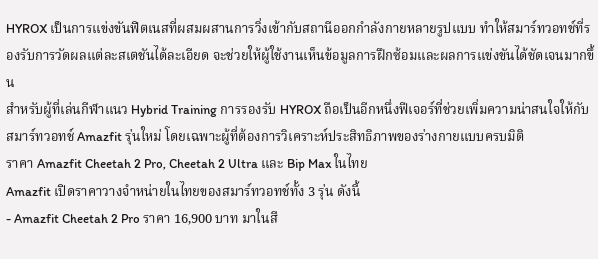HYROX เป็นการแข่งขันฟิตเนสที่ผสมผสานการวิ่งเข้ากับสถานีออกกำลังกายหลายรูปแบบ ทำให้สมาร์ทวอทช์ที่รองรับการวัดผลแต่ละสเตชันได้ละเอียด จะช่วยให้ผู้ใช้งานเห็นข้อมูลการฝึกซ้อมและผลการแข่งขันได้ชัดเจนมากขึ้น
สำหรับผู้ที่เล่นกีฬาแนว Hybrid Training การรองรับ HYROX ถือเป็นอีกหนึ่งฟีเจอร์ที่ช่วยเพิ่มความน่าสนใจให้กับสมาร์ทวอทช์ Amazfit รุ่นใหม่ โดยเฉพาะผู้ที่ต้องการวิเคราะห์ประสิทธิภาพของร่างกายแบบครบมิติ
ราคา Amazfit Cheetah 2 Pro, Cheetah 2 Ultra และ Bip Max ในไทย
Amazfit เปิดราคาวางจำหน่ายในไทยของสมาร์ทวอทช์ทั้ง 3 รุ่น ดังนี้
- Amazfit Cheetah 2 Pro ราคา 16,900 บาท มาในสี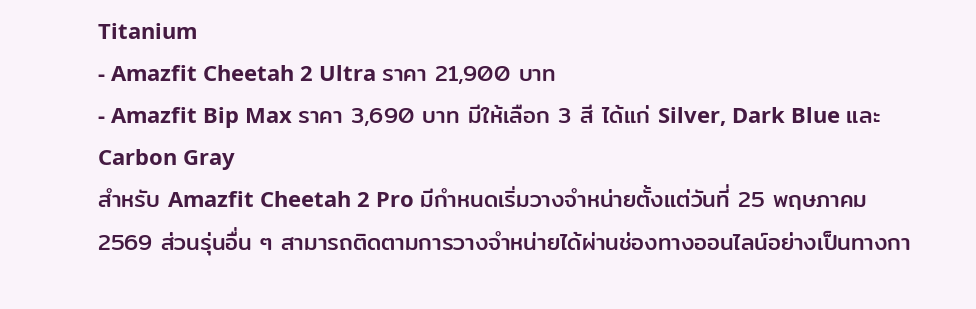Titanium
- Amazfit Cheetah 2 Ultra ราคา 21,900 บาท
- Amazfit Bip Max ราคา 3,690 บาท มีให้เลือก 3 สี ได้แก่ Silver, Dark Blue และ Carbon Gray
สำหรับ Amazfit Cheetah 2 Pro มีกำหนดเริ่มวางจำหน่ายตั้งแต่วันที่ 25 พฤษภาคม 2569 ส่วนรุ่นอื่น ๆ สามารถติดตามการวางจำหน่ายได้ผ่านช่องทางออนไลน์อย่างเป็นทางกา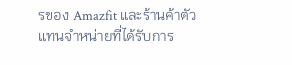รของ Amazfit และร้านค้าตัวแทนจำหน่ายที่ได้รับการ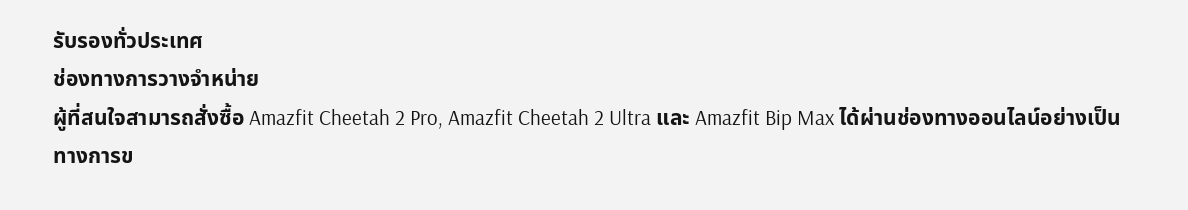รับรองทั่วประเทศ
ช่องทางการวางจำหน่าย
ผู้ที่สนใจสามารถสั่งซื้อ Amazfit Cheetah 2 Pro, Amazfit Cheetah 2 Ultra และ Amazfit Bip Max ได้ผ่านช่องทางออนไลน์อย่างเป็นทางการข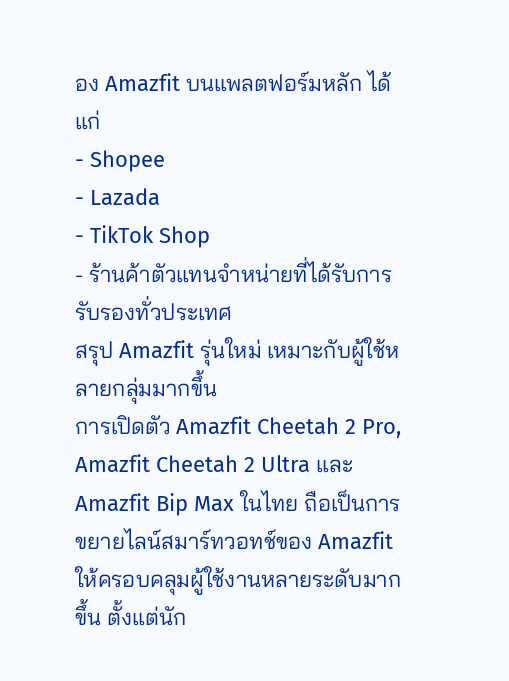อง Amazfit บนแพลตฟอร์มหลัก ได้แก่
- Shopee
- Lazada
- TikTok Shop
- ร้านค้าตัวแทนจำหน่ายที่ได้รับการรับรองทั่วประเทศ
สรุป Amazfit รุ่นใหม่ เหมาะกับผู้ใช้หลายกลุ่มมากขึ้น
การเปิดตัว Amazfit Cheetah 2 Pro, Amazfit Cheetah 2 Ultra และ Amazfit Bip Max ในไทย ถือเป็นการขยายไลน์สมาร์ทวอทช์ของ Amazfit ให้ครอบคลุมผู้ใช้งานหลายระดับมากขึ้น ตั้งแต่นัก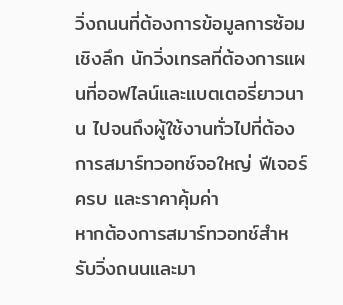วิ่งถนนที่ต้องการข้อมูลการซ้อมเชิงลึก นักวิ่งเทรลที่ต้องการแผนที่ออฟไลน์และแบตเตอรี่ยาวนาน ไปจนถึงผู้ใช้งานทั่วไปที่ต้องการสมาร์ทวอทช์จอใหญ่ ฟีเจอร์ครบ และราคาคุ้มค่า
หากต้องการสมาร์ทวอทช์สำหรับวิ่งถนนและมา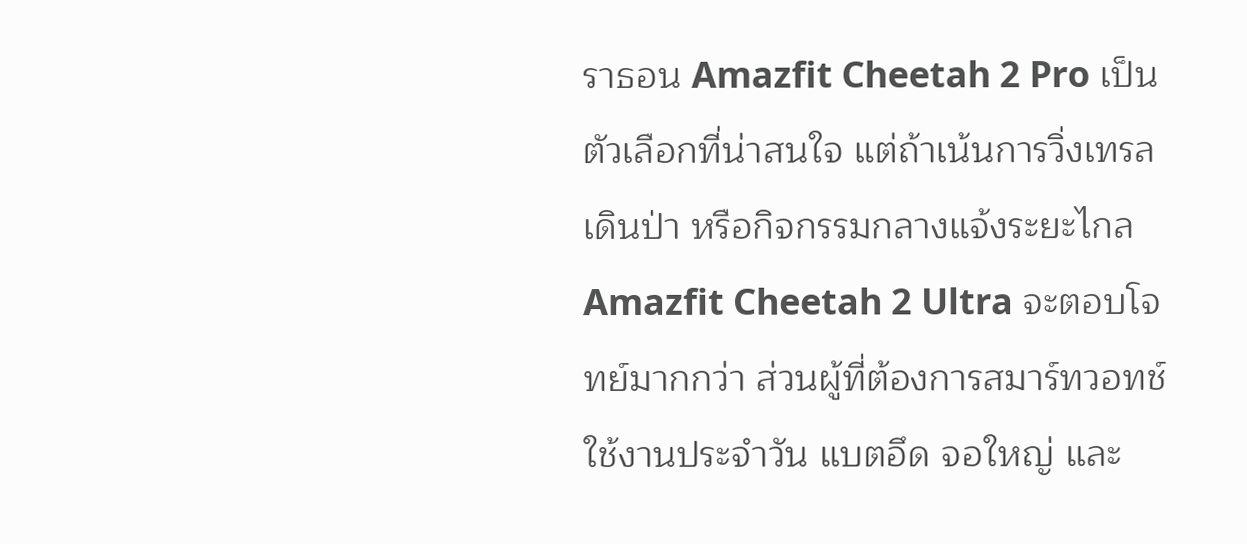ราธอน Amazfit Cheetah 2 Pro เป็นตัวเลือกที่น่าสนใจ แต่ถ้าเน้นการวิ่งเทรล เดินป่า หรือกิจกรรมกลางแจ้งระยะไกล Amazfit Cheetah 2 Ultra จะตอบโจทย์มากกว่า ส่วนผู้ที่ต้องการสมาร์ทวอทช์ใช้งานประจำวัน แบตอึด จอใหญ่ และ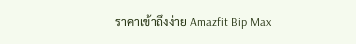ราคาเข้าถึงง่าย Amazfit Bip Max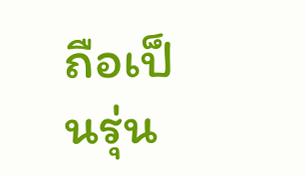ถือเป็นรุ่น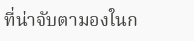ที่น่าจับตามองในก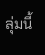ลุ่มนี้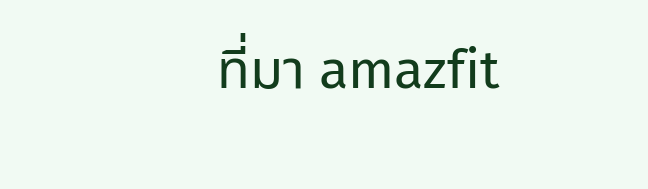ที่มา amazfit